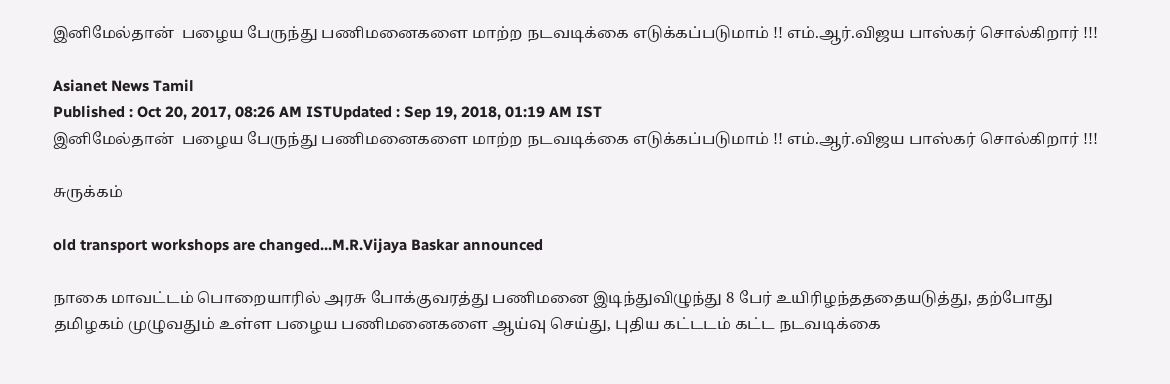இனிமேல்தான்  பழைய பேருந்து பணிமனைகளை மாற்ற நடவடிக்கை எடுக்கப்படுமாம் !! எம்.ஆர்.விஜய பாஸ்கர் சொல்கிறார் !!!

Asianet News Tamil
Published : Oct 20, 2017, 08:26 AM ISTUpdated : Sep 19, 2018, 01:19 AM IST
இனிமேல்தான்  பழைய பேருந்து பணிமனைகளை மாற்ற நடவடிக்கை எடுக்கப்படுமாம் !! எம்.ஆர்.விஜய பாஸ்கர் சொல்கிறார் !!!

சுருக்கம்

old transport workshops are changed...M.R.Vijaya Baskar announced

நாகை மாவட்டம் பொறையாரில் அரசு போக்குவரத்து பணிமனை இடிந்துவிழுந்து 8 பேர் உயிரிழந்தததையடுத்து, தற்போது தமிழகம் முழுவதும் உள்ள பழைய பணிமனைகளை ஆய்வு செய்து, புதிய கட்டடம் கட்ட நடவடிக்கை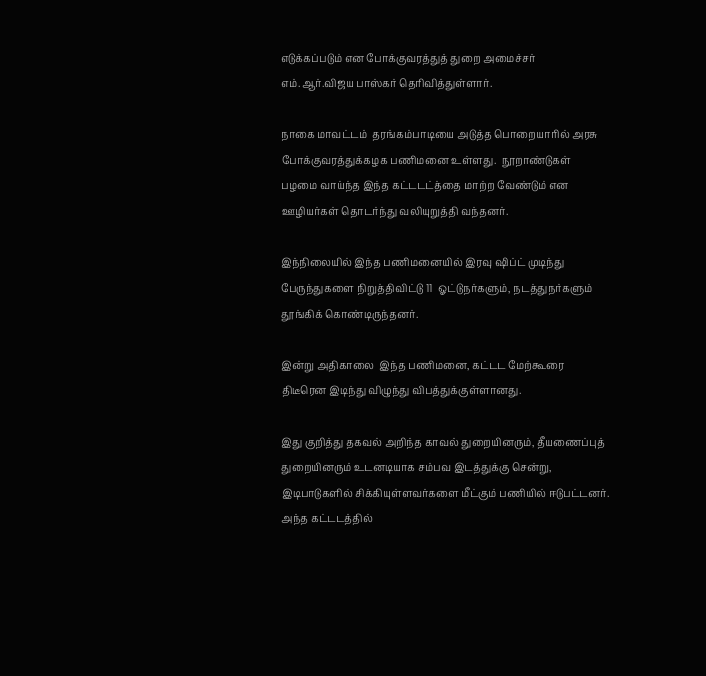எடுக்கப்படும் என போக்குவரத்துத் துறை அமைச்சர் எம்.ஆர்.விஜய பாஸ்கர் தெரிவித்துள்ளார்.

நாகை மாவட்டம்  தரங்கம்பாடியை அடுத்த பொறையாரில் அரசு போக்குவரத்துக்கழக பணிமனை உள்ளது.  நூறாண்டுகள் பழமை வாய்ந்த இந்த கட்டடட்த்தை மாற்ற வேண்டும் என  ஊழியர்கள் தொடர்ந்து வலியுறுத்தி வந்தனர்.

இந்நிலையில் இந்த பணிமனையில் இரவு ஷிப்ட் முடிந்து பேருந்துகளை நிறுத்திவிட்டு 11  ஓட்டுநர்களும், நடத்துநர்களும் தூங்கிக் கொண்டிருந்தனர்.

இன்று அதிகாலை  இந்த பணிமனை, கட்டட மேற்கூரை திடீரென இடிந்து விழுந்து விபத்துக்குள்ளானது.

இது குறித்து தகவல் அறிந்த காவல் துறையினரும், தீயணைப்புத் துறையினரும் உடனடியாக சம்பவ இடத்துக்கு சென்று, இடிபாடுகளில் சிக்கியுள்ளவர்களை மீட்கும் பணியில் ஈடுபட்டனர். அந்த கட்டடத்தில்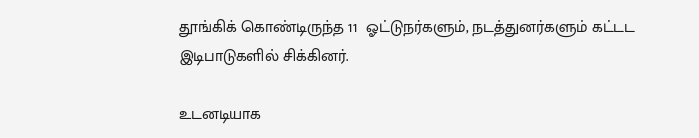தூங்கிக் கொண்டிருந்த 11  ஓட்டுநர்களும், நடத்துனர்களும் கட்டட இடிபாடுகளில் சிக்கினர்.

உடனடியாக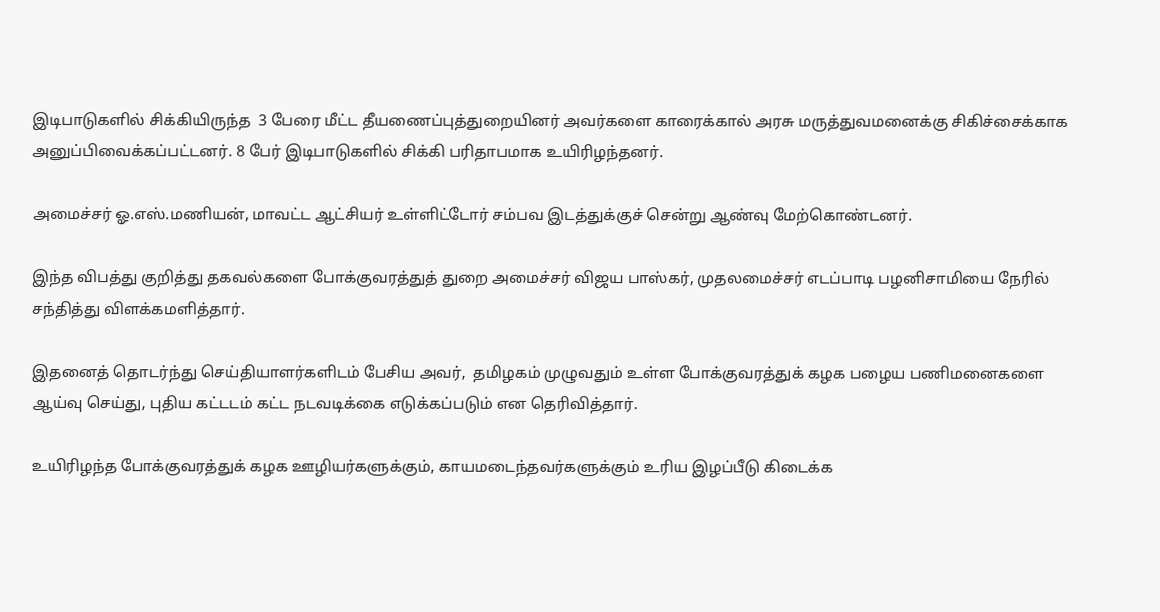இடிபாடுகளில் சிக்கியிருந்த  3 பேரை மீட்ட தீயணைப்புத்துறையினர் அவர்களை காரைக்கால் அரசு மருத்துவமனைக்கு சிகிச்சைக்காக அனுப்பிவைக்கப்பட்டனர். 8 பேர் இடிபாடுகளில் சிக்கி பரிதாபமாக உயிரிழந்தனர்.

அமைச்சர் ஓ.எஸ்.மணியன், மாவட்ட ஆட்சியர் உள்ளிட்டோர் சம்பவ இடத்துக்குச் சென்று ஆண்வு மேற்கொண்டனர்.

இந்த விபத்து குறித்து தகவல்களை போக்குவரத்துத் துறை அமைச்சர் விஜய பாஸ்கர், முதலமைச்சர் எடப்பாடி பழனிசாமியை நேரில் சந்தித்து விளக்கமளித்தார்.

இதனைத் தொடர்ந்து செய்தியாளர்களிடம் பேசிய அவர்,  தமிழகம் முழுவதும் உள்ள போக்குவரத்துக் கழக பழைய பணிமனைகளை ஆய்வு செய்து, புதிய கட்டடம் கட்ட நடவடிக்கை எடுக்கப்படும் என தெரிவித்தார்.

உயிரிழந்த போக்குவரத்துக் கழக ஊழியர்களுக்கும், காயமடைந்தவர்களுக்கும் உரிய இழப்பீடு கிடைக்க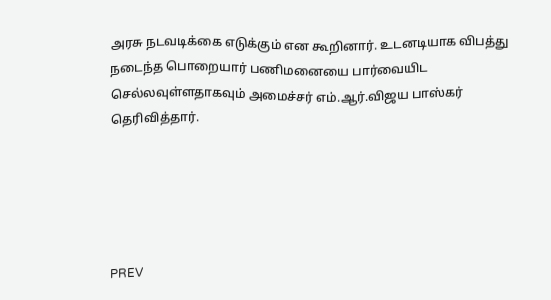அரசு நடவடிக்கை எடுக்கும் என கூறினார். உடனடியாக விபத்து நடைந்த பொறையார் பணிமனையை பார்வையிட செல்லவுள்ளதாகவும் அமைச்சர் எம்.ஆர்.விஜய பாஸ்கர் தெரிவித்தார்.





PREV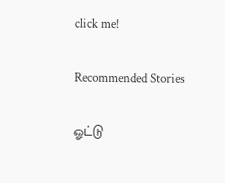click me!

Recommended Stories

ஓட்டு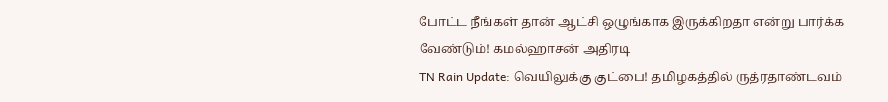போட்ட நீங்கள் தான் ஆட்சி ஒழுங்காக இருக்கிறதா என்று பார்க்க வேண்டும்! கமல்ஹாசன் அதிரடி
TN Rain Update: வெயிலுக்கு குட்பை! தமிழகத்தில் ருத்ரதாண்டவம்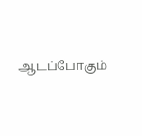ஆடப்போகும்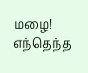மழை! எந்தெந்த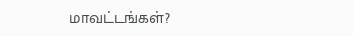மாவட்டங்கள்?